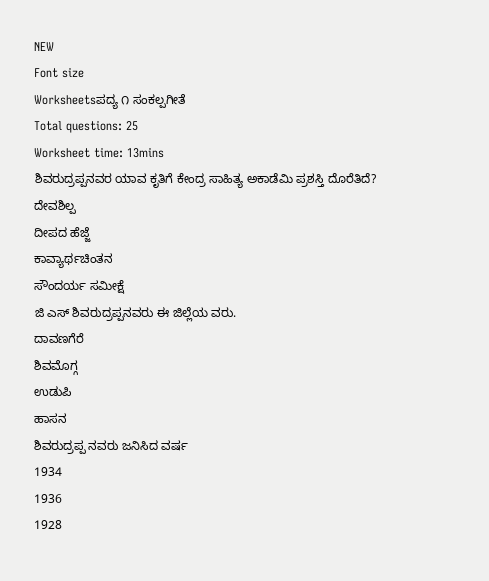NEW
Font size
Worksheetsಪದ್ಯ ೧ ಸಂಕಲ್ಪಗೀತೆ
Total questions: 25
Worksheet time: 13mins
ಶಿವರುದ್ರಪ್ಪನವರ ಯಾವ ಕೃತಿಗೆ ಕೇಂದ್ರ ಸಾಹಿತ್ಯ ಅಕಾಡೆಮಿ ಪ್ರಶಸ್ತಿ ದೊರೆತಿದೆ?
ದೇವಶಿಲ್ಪ
ದೀಪದ ಹೆಜ್ಜೆ
ಕಾವ್ಯಾರ್ಥಚಿಂತನ
ಸೌಂದರ್ಯ ಸಮೀಕ್ಷೆ
ಜಿ ಎಸ್ ಶಿವರುದ್ರಪ್ಪನವರು ಈ ಜಿಲ್ಲೆಯ ವರು.
ದಾವಣಗೆರೆ
ಶಿವಮೊಗ್ಗ
ಉಡುಪಿ
ಹಾಸನ
ಶಿವರುದ್ರಪ್ಪ ನವರು ಜನಿಸಿದ ವರ್ಷ
1934
1936
1928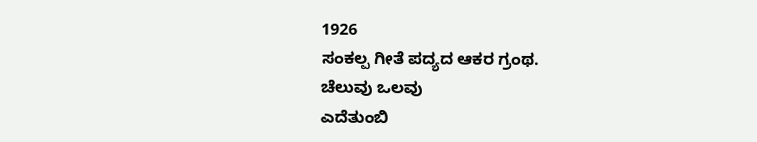1926
ಸಂಕಲ್ಪ ಗೀತೆ ಪದ್ಯದ ಆಕರ ಗ್ರಂಥ.
ಚೆಲುವು ಒಲವು
ಎದೆತುಂಬಿ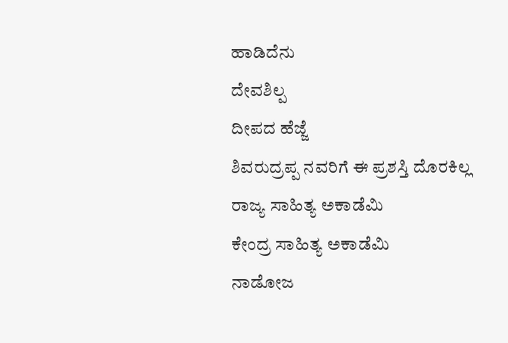ಹಾಡಿದೆನು
ದೇವಶಿಲ್ಪ
ದೀಪದ ಹೆಜ್ಜೆ
ಶಿವರುದ್ರಪ್ಪ ನವರಿಗೆ ಈ ಪ್ರಶಸ್ತಿ ದೊರಕಿಲ್ಲ
ರಾಜ್ಯ ಸಾಹಿತ್ಯ ಅಕಾಡೆಮಿ
ಕೇಂದ್ರ ಸಾಹಿತ್ಯ ಅಕಾಡೆಮಿ
ನಾಡೋಜ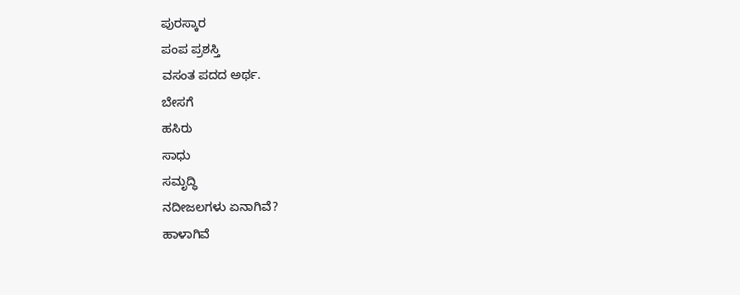ಪುರಸ್ಕಾರ
ಪಂಪ ಪ್ರಶಸ್ತಿ
ವಸಂತ ಪದದ ಅರ್ಥ.
ಬೇಸಗೆ
ಹಸಿರು
ಸಾಧು
ಸಮೃದ್ಧಿ
ನದೀಜಲಗಳು ಏನಾಗಿವೆ?
ಹಾಳಾಗಿವೆ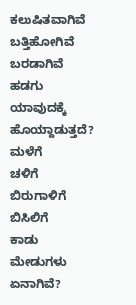ಕಲುಷಿತವಾಗಿವೆ
ಬತ್ತಿಹೋಗಿವೆ
ಬರಡಾಗಿವೆ
ಹಡಗು ಯಾವುದಕ್ಕೆ ಹೊಯ್ದಾಡುತ್ತದೆ?
ಮಳೆಗೆ
ಚಳಿಗೆ
ಬಿರುಗಾಳಿಗೆ
ಬಿಸಿಲಿಗೆ
ಕಾಡು ಮೇಡುಗಳು ಏನಾಗಿವೆ?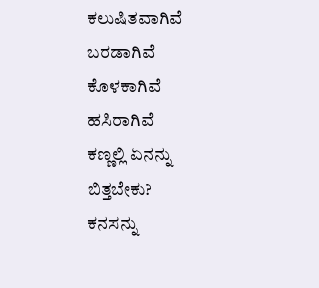ಕಲುಷಿತವಾಗಿವೆ
ಬರಡಾಗಿವೆ
ಕೊಳಕಾಗಿವೆ
ಹಸಿರಾಗಿವೆ
ಕಣ್ಣಲ್ಲಿ ಏನನ್ನು ಬಿತ್ತಬೇಕು?
ಕನಸನ್ನು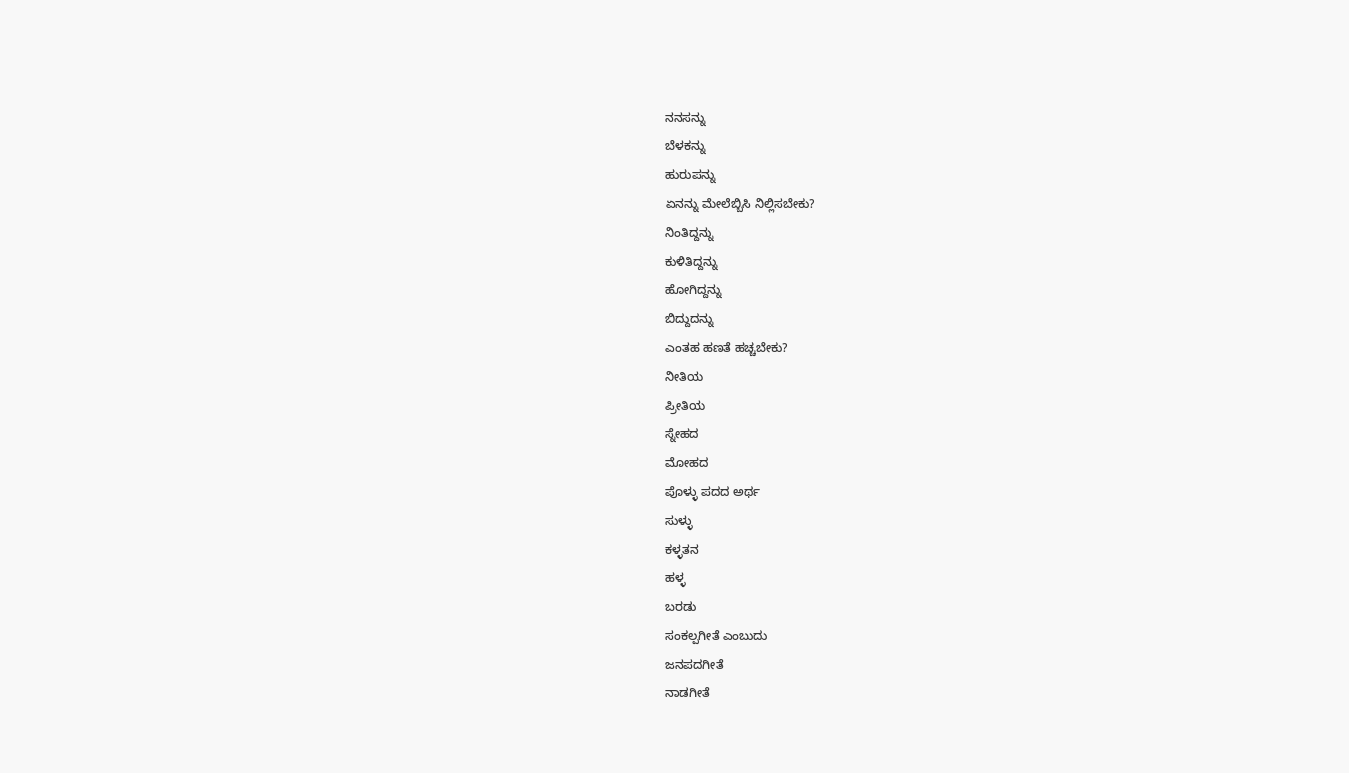ನನಸನ್ನು
ಬೆಳಕನ್ನು
ಹುರುಪನ್ನು
ಏನನ್ನು ಮೇಲೆಬ್ಬಿಸಿ ನಿಲ್ಲಿಸಬೇಕು?
ನಿಂತಿದ್ದನ್ನು
ಕುಳಿತಿದ್ದನ್ನು
ಹೋಗಿದ್ದನ್ನು
ಬಿದ್ದುದನ್ನು
ಎಂತಹ ಹಣತೆ ಹಚ್ಚಬೇಕು?
ನೀತಿಯ
ಪ್ರೀತಿಯ
ಸ್ನೇಹದ
ಮೋಹದ
ಪೊಳ್ಳು ಪದದ ಅರ್ಥ
ಸುಳ್ಳು
ಕಳ್ಳತನ
ಹಳ್ಳ
ಬರಡು
ಸಂಕಲ್ಪಗೀತೆ ಎಂಬುದು
ಜನಪದಗೀತೆ
ನಾಡಗೀತೆ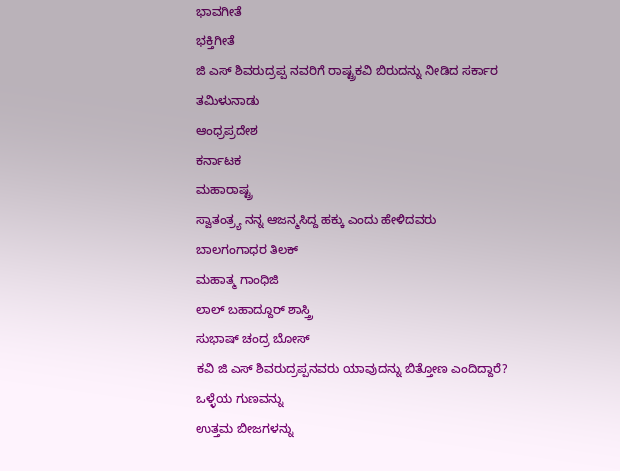ಭಾವಗೀತೆ
ಭಕ್ತಿಗೀತೆ
ಜಿ ಎಸ್ ಶಿವರುದ್ರಪ್ಪ ನವರಿಗೆ ರಾಷ್ಟ್ರಕವಿ ಬಿರುದನ್ನು ನೀಡಿದ ಸರ್ಕಾರ
ತಮಿಳುನಾಡು
ಆಂಧ್ರಪ್ರದೇಶ
ಕರ್ನಾಟಕ
ಮಹಾರಾಷ್ಟ್ರ
ಸ್ವಾತಂತ್ರ್ಯ ನನ್ನ ಆಜನ್ಮಸಿದ್ದ ಹಕ್ಕು ಎಂದು ಹೇಳಿದವರು
ಬಾಲಗಂಗಾಧರ ತಿಲಕ್
ಮಹಾತ್ಮ ಗಾಂಧಿಜಿ
ಲಾಲ್ ಬಹಾದ್ದೂರ್ ಶಾಸ್ತ್ರಿ
ಸುಭಾಷ್ ಚಂದ್ರ ಬೋಸ್
ಕವಿ ಜಿ ಎಸ್ ಶಿವರುದ್ರಪ್ಪನವರು ಯಾವುದನ್ನು ಬಿತ್ತೋಣ ಎಂದಿದ್ದಾರೆ?
ಒಳ್ಳೆಯ ಗುಣವನ್ನು
ಉತ್ತಮ ಬೀಜಗಳನ್ನು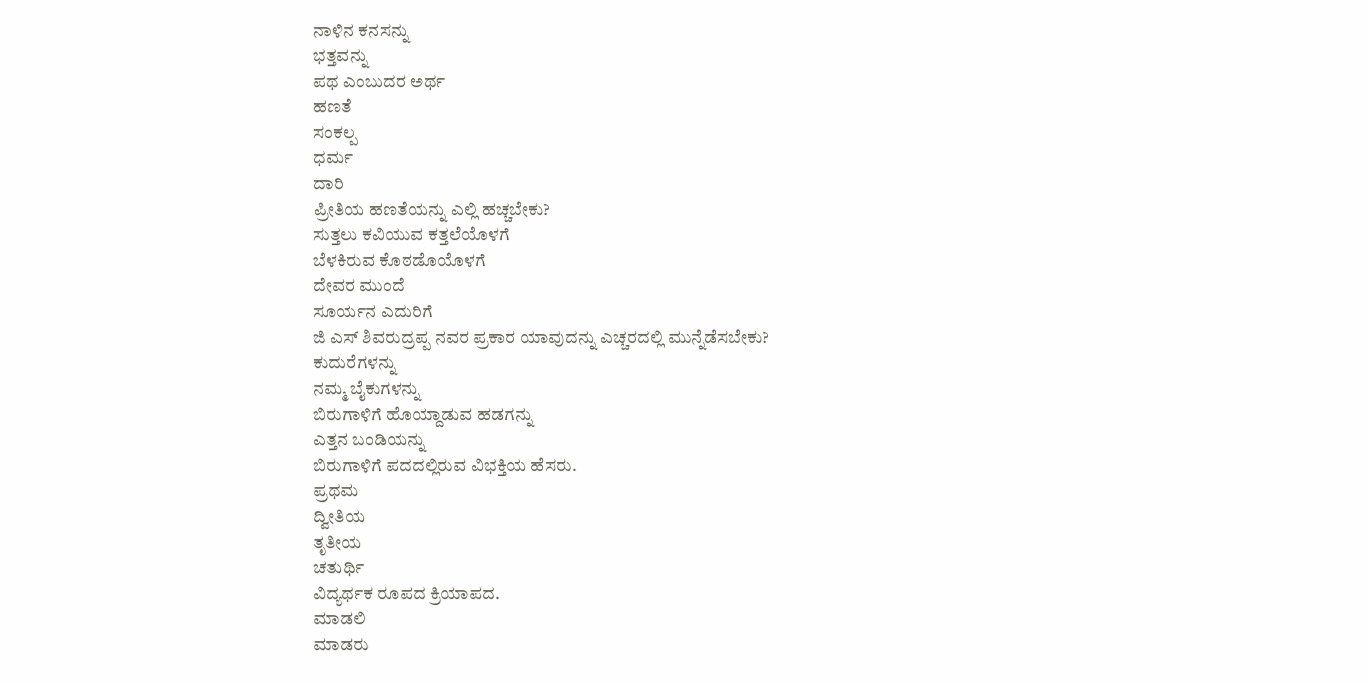ನಾಳಿನ ಕನಸನ್ನು
ಭತ್ತವನ್ನು
ಪಥ ಎಂಬುದರ ಅರ್ಥ
ಹಣತೆ
ಸಂಕಲ್ಪ
ಧರ್ಮ
ದಾರಿ
ಪ್ರೀತಿಯ ಹಣತೆಯನ್ನು ಎಲ್ಲಿ ಹಚ್ಚಬೇಕು?
ಸುತ್ತಲು ಕವಿಯುವ ಕತ್ತಲೆಯೊಳಗೆ
ಬೆಳಕಿರುವ ಕೊಠಡೊಯೊಳಗೆ
ದೇವರ ಮುಂದೆ
ಸೂರ್ಯನ ಎದುರಿಗೆ
ಜಿ ಎಸ್ ಶಿವರುದ್ರಪ್ಪ ನವರ ಪ್ರಕಾರ ಯಾವುದನ್ನು ಎಚ್ಚರದಲ್ಲಿ ಮುನ್ನೆಡೆಸಬೇಕು?
ಕುದುರೆಗಳನ್ನು
ನಮ್ಮ ಬೈಕುಗಳನ್ನು
ಬಿರುಗಾಳಿಗೆ ಹೊಯ್ದಾಡುವ ಹಡಗನ್ನು
ಎತ್ತನ ಬಂಡಿಯನ್ನು
ಬಿರುಗಾಳಿಗೆ ಪದದಲ್ಲಿರುವ ವಿಭಕ್ತಿಯ ಹೆಸರು.
ಪ್ರಥಮ
ದ್ವೀತಿಯ
ತೃತೀಯ
ಚತುರ್ಥಿ
ವಿದ್ಯರ್ಥಕ ರೂಪದ ಕ್ರಿಯಾಪದ.
ಮಾಡಲಿ
ಮಾಡರು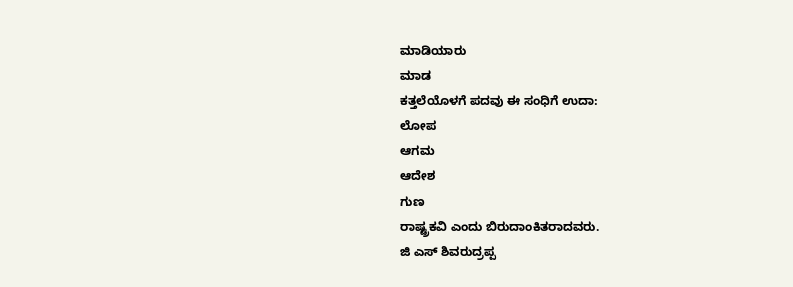ಮಾಡಿಯಾರು
ಮಾಡ
ಕತ್ತಲೆಯೊಳಗೆ ಪದವು ಈ ಸಂಧಿಗೆ ಉದಾ:
ಲೋಪ
ಆಗಮ
ಆದೇಶ
ಗುಣ
ರಾಷ್ಟ್ರಕವಿ ಎಂದು ಬಿರುದಾಂಕಿತರಾದವರು.
ಜಿ ಎಸ್ ಶಿವರುದ್ರಪ್ಪ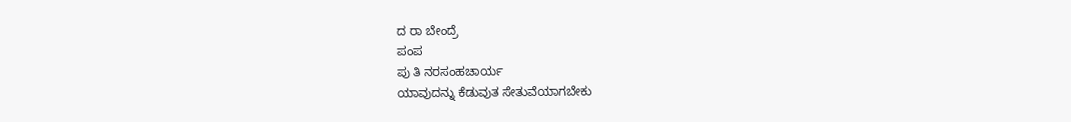ದ ರಾ ಬೇಂದ್ರೆ
ಪಂಪ
ಪು ತಿ ನರಸಂಹಚಾರ್ಯ
ಯಾವುದನ್ನು ಕೆಡುವುತ ಸೇತುವೆಯಾಗಬೇಕು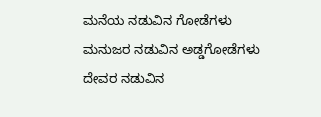ಮನೆಯ ನಡುವಿನ ಗೋಡೆಗಳು
ಮನುಜರ ನಡುವಿನ ಅಡ್ಡಗೋಡೆಗಳು
ದೇವರ ನಡುವಿನ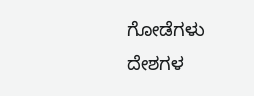ಗೋಡೆಗಳು
ದೇಶಗಳ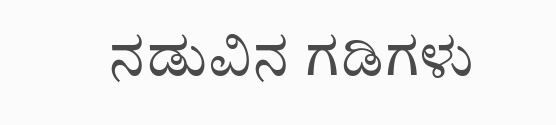ನಡುವಿನ ಗಡಿಗಳು